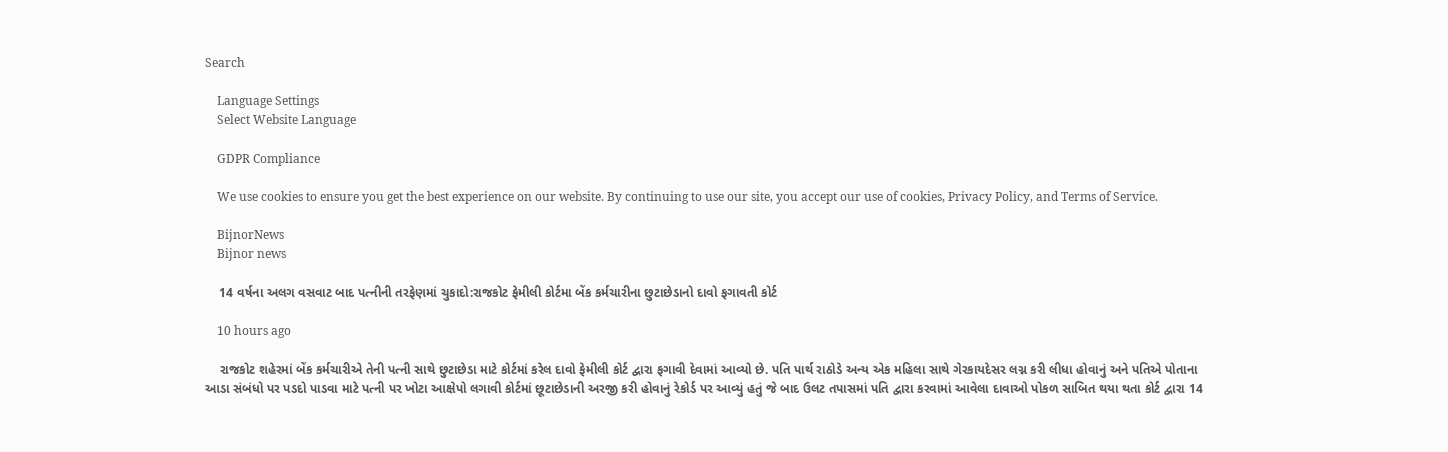Search

    Language Settings
    Select Website Language

    GDPR Compliance

    We use cookies to ensure you get the best experience on our website. By continuing to use our site, you accept our use of cookies, Privacy Policy, and Terms of Service.

    BijnorNews
    Bijnor news

    14 વર્ષના અલગ વસવાટ બાદ પત્નીની તરફેણમાં ચુકાદો:રાજકોટ ફેમીલી કોર્ટમા બેંક કર્મચારીના છુટાછેડાનો દાવો ફગાવતી કોર્ટ

    10 hours ago

    રાજકોટ શહેરમાં બેંક કર્મચારીએ તેની પત્ની સાથે છુટાછેડા માટે કોર્ટમાં કરેલ દાવો ફેમીલી કોર્ટ દ્વારા ફગાવી દેવામાં આવ્યો છે. પતિ પાર્થ રાઠોડે અન્ય એક મહિલા સાથે ગેરકાયદેસર લગ્ન કરી લીધા હોવાનું અને પતિએ પોતાના આડા સંબંધો પર પડદો પાડવા માટે પત્ની પર ખોટા આક્ષેપો લગાવી કોર્ટમાં છૂટાછેડાની અરજી કરી હોવાનું રેકોર્ડ પર આવ્યું હતું જે બાદ ઉલટ તપાસમાં પતિ દ્વારા કરવામાં આવેલા દાવાઓ પોકળ સાબિત થયા થતા કોર્ટ દ્વારા 14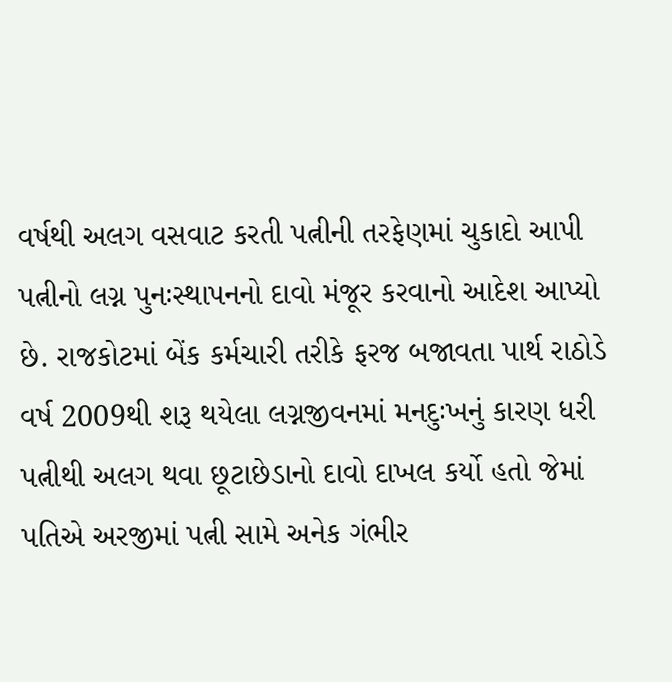વર્ષથી અલગ વસવાટ કરતી પત્નીની તરફેણમાં ચુકાદો આપી પત્નીનો લગ્ન પુનઃસ્થાપનનો દાવો મંજૂર કરવાનો આદેશ આપ્યો છે. રાજકોટમાં બેંક કર્મચારી તરીકે ફરજ બજાવતા પાર્થ રાઠોડે વર્ષ 2009થી શરૂ થયેલા લગ્નજીવનમાં મનદુઃખનું કારણ ધરી પત્નીથી અલગ થવા છૂટાછેડાનો દાવો દાખલ કર્યો હતો જેમાં પતિએ અરજીમાં પત્ની સામે અનેક ગંભીર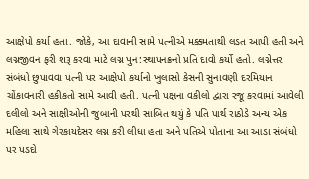આક્ષેપો કર્યા હતા. જોકે, આ દાવાની સામે પત્નીએ મક્કમતાથી લડત આપી હતી અને લગ્નજીવન ફરી શરૂ કરવા માટે લગ્ન પુન:સ્થાપનક્રનો પ્રતિ દાવો કર્યો હતો. લગ્નેત્તર સંબંધો છુપાવવા પત્ની પર આક્ષેપો કર્યાનો ખુલાસો કેસની સુનાવણી દરમિયાન ચોંકાવનારી હકીકતો સામે આવી હતી. પત્ની પક્ષના વકીલો દ્વારા રજૂ કરવામાં આવેલી દલીલો અને સાક્ષીઓની જુબાની પરથી સાબિત થયું કે પતિ પાર્થ રાઠોડે અન્ય એક મહિલા સાથે ગેરકાયદેસર લગ્ન કરી લીધા હતા અને પતિએ પોતાના આ આડા સંબંધો પર પડદો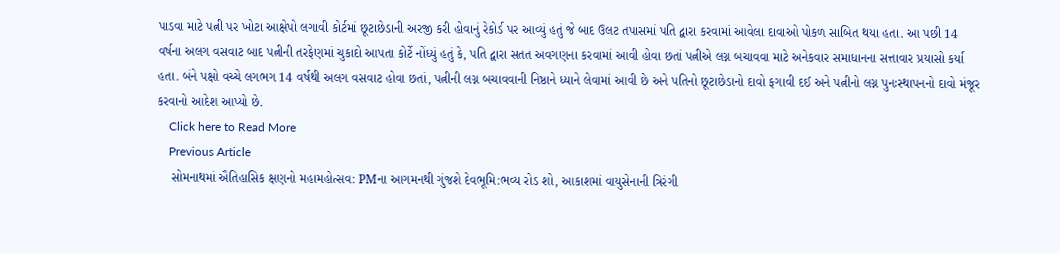પાડવા માટે પત્ની પર ખોટા આક્ષેપો લગાવી કોર્ટમાં છૂટાછેડાની અરજી કરી હોવાનું રેકોર્ડ પર આવ્યું હતું જે બાદ ઉલટ તપાસમાં પતિ દ્વારા કરવામાં આવેલા દાવાઓ પોકળ સાબિત થયા હતા. આ પછી 14 વર્ષના અલગ વસવાટ બાદ પત્નીની તરફેણમાં ચુકાદો આપતા કોર્ટે નોંધ્યું હતું કે, પતિ દ્વારા સતત અવગણના કરવામાં આવી હોવા છતાં પત્નીએ લગ્ન બચાવવા માટે અનેકવાર સમાધાનના સત્તાવાર પ્રયાસો કર્યા હતા. બંને પક્ષો વચ્ચે લગભગ 14 વર્ષથી અલગ વસવાટ હોવા છતાં, પત્નીની લગ્ન બચાવવાની નિષ્ઠાને ધ્યાને લેવામાં આવી છે અને પતિનો છૂટાછેડાનો દાવો ફગાવી દઈ અને પત્નીનો લગ્ન પુનઃસ્થાપનનો દાવો મંજૂર કરવાનો આદેશ આપ્યો છે.
    Click here to Read More
    Previous Article
    સોમનાથમાં ઐતિહાસિક ક્ષણનો મહામહોત્સવ: PMના આગમનથી ગુંજશે દેવભૂમિ:ભવ્ય રોડ શો, આકાશમાં વાયુસેનાની ત્રિરંગી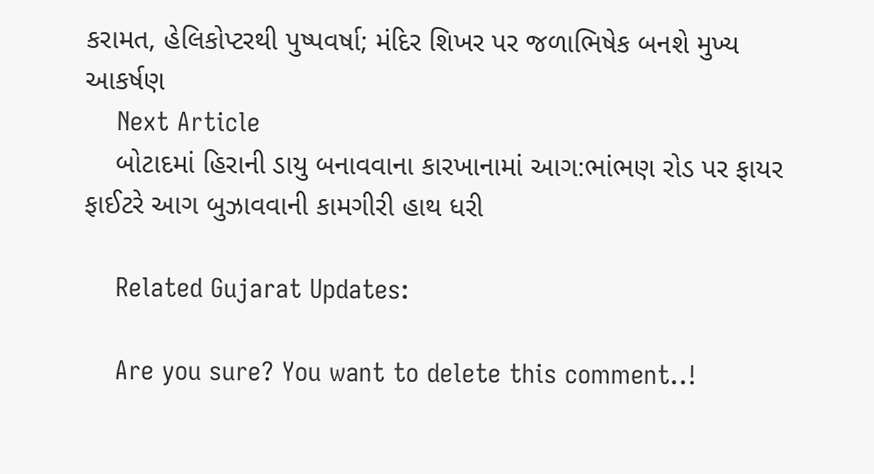કરામત, હેલિકોપ્ટરથી પુષ્પવર્ષા; મંદિર શિખર પર જળાભિષેક બનશે મુખ્ય આકર્ષણ
    Next Article
    બોટાદમાં હિરાની ડાયુ બનાવવાના કારખાનામાં આગ:ભાંભણ રોડ પર ફાયર ફાઈટરે આગ બુઝાવવાની કામગીરી હાથ ધરી

    Related Gujarat Updates:

    Are you sure? You want to delete this comment..!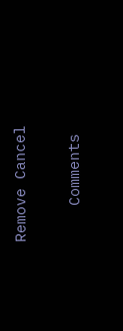Remove Cancel

    Comments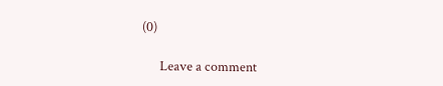(0)

      Leave a comment